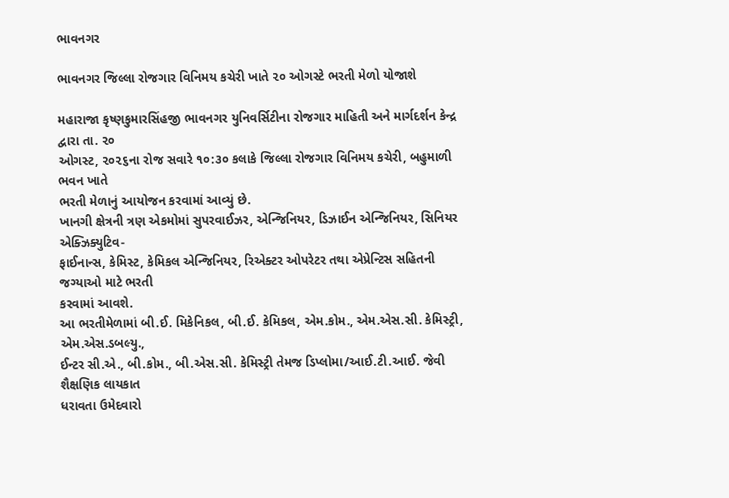ભાવનગર

ભાવનગર જિલ્લા રોજગાર વિનિમય કચેરી ખાતે ૨૦ ઓગસ્ટે ભરતી મેળો યોજાશે

મહારાજા કૃષ્ણકુમારસિંહજી ભાવનગર યુનિવર્સિટીના રોજગાર માહિતી અને માર્ગદર્શન કેન્દ્ર દ્વારા તા. ૨૦
ઓગસ્ટ, ૨૦૨૬ના રોજ સવારે ૧૦:૩૦ કલાકે જિલ્લા રોજગાર વિનિમય કચેરી, બહુમાળી ભવન ખાતે
ભરતી મેળાનું આયોજન કરવામાં આવ્યું છે.
ખાનગી ક્ષેત્રની ત્રણ એકમોમાં સુપરવાઈઝર, એન્જિનિયર, ડિઝાઈન એન્જિનિયર, સિનિયર એક્ઝિક્યુટિવ-
ફાઈનાન્સ, કેમિસ્ટ, કેમિકલ એન્જિનિયર, રિએક્ટર ઓપરેટર તથા એપ્રેન્ટિસ સહિતની જગ્યાઓ માટે ભરતી
કરવામાં આવશે.
આ ભરતીમેળામાં બી.ઈ. મિકેનિકલ, બી.ઈ. કેમિકલ, એમ.કોમ., એમ.એસ.સી. કેમિસ્ટ્રી, એમ.એસ.ડબલ્યુ.,
ઈન્ટર સી.એ., બી.કોમ., બી.એસ.સી. કેમિસ્ટ્રી તેમજ ડિપ્લોમા/આઈ.ટી.આઈ. જેવી શૈક્ષણિક લાયકાત
ધરાવતા ઉમેદવારો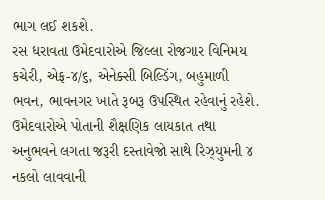ભાગ લઈ શકશે.
રસ ધરાવતા ઉમેદવારોએ જિલ્લા રોજગાર વિનિમય કચેરી, એફ-૪/૬, એનેક્સી બિલ્ડિંગ, બહુમાળી
ભવન, ભાવનગર ખાતે રૂબરૂ ઉપસ્થિત રહેવાનું રહેશે.
ઉમેદવારોએ પોતાની શૈક્ષણિક લાયકાત તથા અનુભવને લગતા જરૂરી દસ્તાવેજો સાથે રિઝ્યુમની ૪
નકલો લાવવાની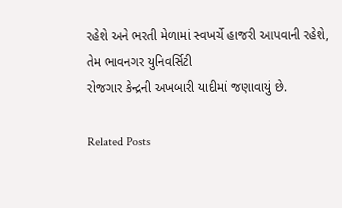રહેશે અને ભરતી મેળામાં સ્વખર્ચે હાજરી આપવાની રહેશે, તેમ ભાવનગર યુનિવર્સિટી
રોજગાર કેન્દ્રની અખબારી યાદીમાં જણાવાયું છે.

Related Posts